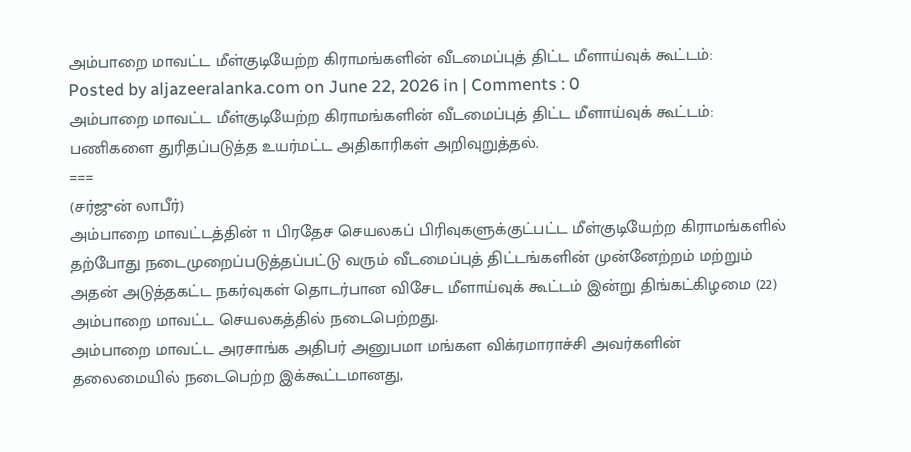அம்பாறை மாவட்ட மீள்குடியேற்ற கிராமங்களின் வீடமைப்புத் திட்ட மீளாய்வுக் கூட்டம்:
Posted by aljazeeralanka.com on June 22, 2026 in | Comments : 0
அம்பாறை மாவட்ட மீள்குடியேற்ற கிராமங்களின் வீடமைப்புத் திட்ட மீளாய்வுக் கூட்டம்:
பணிகளை துரிதப்படுத்த உயர்மட்ட அதிகாரிகள் அறிவுறுத்தல்.
===
(சர்ஜுன் லாபீர்)
அம்பாறை மாவட்டத்தின் 11 பிரதேச செயலகப் பிரிவுகளுக்குட்பட்ட மீள்குடியேற்ற கிராமங்களில் தற்போது நடைமுறைப்படுத்தப்பட்டு வரும் வீடமைப்புத் திட்டங்களின் முன்னேற்றம் மற்றும் அதன் அடுத்தகட்ட நகர்வுகள் தொடர்பான விசேட மீளாய்வுக் கூட்டம் இன்று திங்கட்கிழமை (22) அம்பாறை மாவட்ட செயலகத்தில் நடைபெற்றது.
அம்பாறை மாவட்ட அரசாங்க அதிபர் அனுபமா மங்கள விக்ரமாராச்சி அவர்களின் தலைமையில் நடைபெற்ற இக்கூட்டமானது,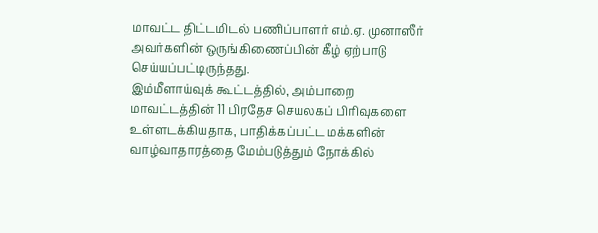மாவட்ட திட்டமிடல் பணிப்பாளர் எம்.ஏ. முனாஸீர் அவர்களின் ஒருங்கிணைப்பின் கீழ் ஏற்பாடு செய்யப்பட்டிருந்தது.
இம்மீளாய்வுக் கூட்டத்தில், அம்பாறை மாவட்டத்தின் 11 பிரதேச செயலகப் பிரிவுகளை உள்ளடக்கியதாக, பாதிக்கப்பட்ட மக்களின் வாழ்வாதாரத்தை மேம்படுத்தும் நோக்கில்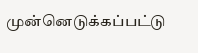முன்னெடுக்கப்பட்டு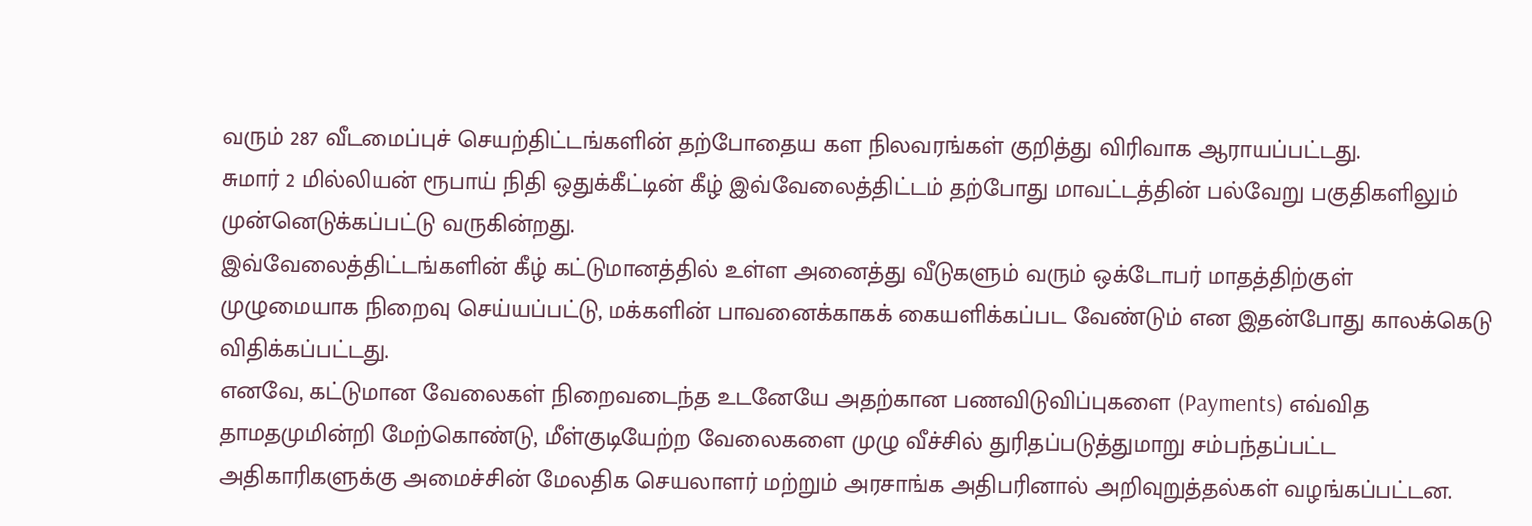வரும் 287 வீடமைப்புச் செயற்திட்டங்களின் தற்போதைய கள நிலவரங்கள் குறித்து விரிவாக ஆராயப்பட்டது.
சுமார் 2 மில்லியன் ரூபாய் நிதி ஒதுக்கீட்டின் கீழ் இவ்வேலைத்திட்டம் தற்போது மாவட்டத்தின் பல்வேறு பகுதிகளிலும் முன்னெடுக்கப்பட்டு வருகின்றது.
இவ்வேலைத்திட்டங்களின் கீழ் கட்டுமானத்தில் உள்ள அனைத்து வீடுகளும் வரும் ஒக்டோபர் மாதத்திற்குள் முழுமையாக நிறைவு செய்யப்பட்டு, மக்களின் பாவனைக்காகக் கையளிக்கப்பட வேண்டும் என இதன்போது காலக்கெடு விதிக்கப்பட்டது.
எனவே, கட்டுமான வேலைகள் நிறைவடைந்த உடனேயே அதற்கான பணவிடுவிப்புகளை (Payments) எவ்வித தாமதமுமின்றி மேற்கொண்டு, மீள்குடியேற்ற வேலைகளை முழு வீச்சில் துரிதப்படுத்துமாறு சம்பந்தப்பட்ட அதிகாரிகளுக்கு அமைச்சின் மேலதிக செயலாளர் மற்றும் அரசாங்க அதிபரினால் அறிவுறுத்தல்கள் வழங்கப்பட்டன.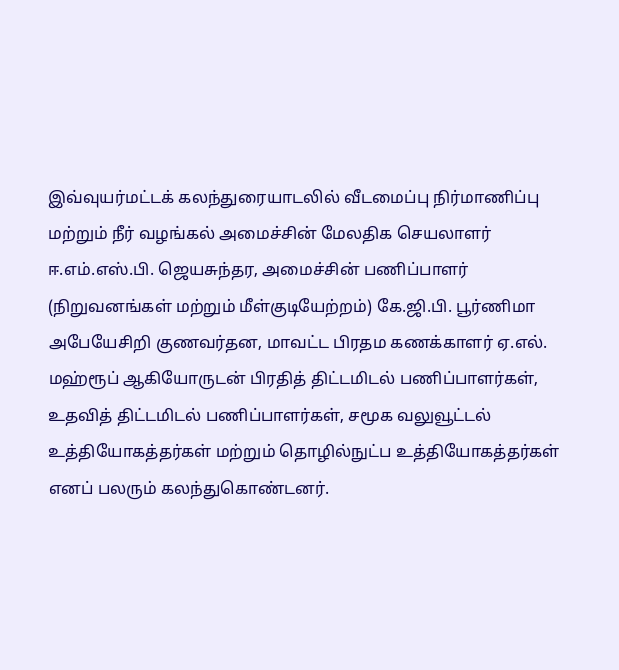இவ்வுயர்மட்டக் கலந்துரையாடலில் வீடமைப்பு நிர்மாணிப்பு மற்றும் நீர் வழங்கல் அமைச்சின் மேலதிக செயலாளர் ஈ.எம்.எஸ்.பி. ஜெயசுந்தர, அமைச்சின் பணிப்பாளர் (நிறுவனங்கள் மற்றும் மீள்குடியேற்றம்) கே.ஜி.பி. பூர்ணிமா அபேயேசிறி குணவர்தன, மாவட்ட பிரதம கணக்காளர் ஏ.எல். மஹ்ரூப் ஆகியோருடன் பிரதித் திட்டமிடல் பணிப்பாளர்கள், உதவித் திட்டமிடல் பணிப்பாளர்கள், சமூக வலுவூட்டல் உத்தியோகத்தர்கள் மற்றும் தொழில்நுட்ப உத்தியோகத்தர்கள் எனப் பலரும் கலந்துகொண்டனர்.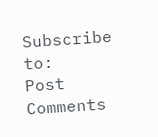Subscribe to:
Post Comments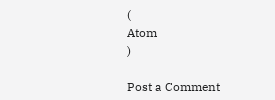(
Atom
)

Post a Comment